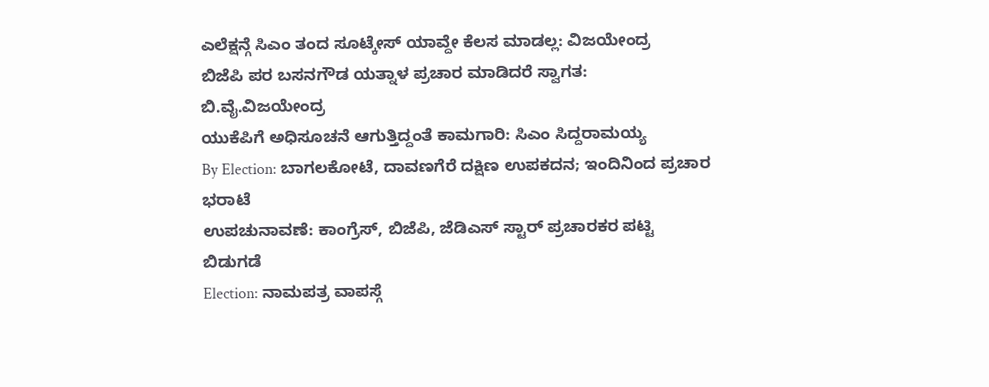ಎಲೆಕ್ಷನ್ಗೆ ಸಿಎಂ ತಂದ ಸೂಟ್ಕೇಸ್ ಯಾವ್ದೇ ಕೆಲಸ ಮಾಡಲ್ಲ: ವಿಜಯೇಂದ್ರ
ಬಿಜೆಪಿ ಪರ ಬಸನಗೌಡ ಯತ್ನಾಳ ಪ್ರಚಾರ ಮಾಡಿದರೆ ಸ್ವಾಗತ: ಬಿ.ವೈ.ವಿಜಯೇಂದ್ರ
ಯುಕೆಪಿಗೆ ಅಧಿಸೂಚನೆ ಆಗುತ್ತಿದ್ದಂತೆ ಕಾಮಗಾರಿ: ಸಿಎಂ ಸಿದ್ದರಾಮಯ್ಯ
By Election: ಬಾಗಲಕೋಟೆ, ದಾವಣಗೆರೆ ದಕ್ಷಿಣ ಉಪಕದನ; ಇಂದಿನಿಂದ ಪ್ರಚಾರ ಭರಾಟೆ
ಉಪಚುನಾವಣೆ: ಕಾಂಗ್ರೆಸ್, ಬಿಜೆಪಿ, ಜೆಡಿಎಸ್ ಸ್ಟಾರ್ ಪ್ರಚಾರಕರ ಪಟ್ಟಿ ಬಿಡುಗಡೆ
Election: ನಾಮಪತ್ರ ವಾಪಸ್ಗೆ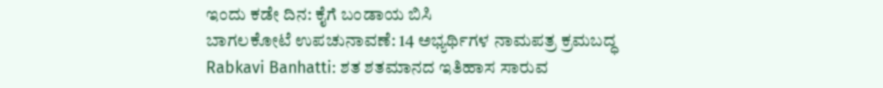ಇಂದು ಕಡೇ ದಿನ: ಕೈಗೆ ಬಂಡಾಯ ಬಿಸಿ
ಬಾಗಲಕೋಟೆ ಉಪಚುನಾವಣೆ: 14 ಅಭ್ಯರ್ಥಿಗಳ ನಾಮಪತ್ರ ಕ್ರಮಬದ್ಧ
Rabkavi Banhatti: ಶತ ಶತಮಾನದ ಇತಿಹಾಸ ಸಾರುವ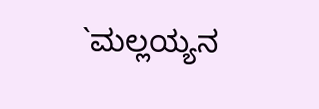`ಮಲ್ಲಯ್ಯನ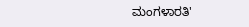ಮಂಗಳಾರತಿ'